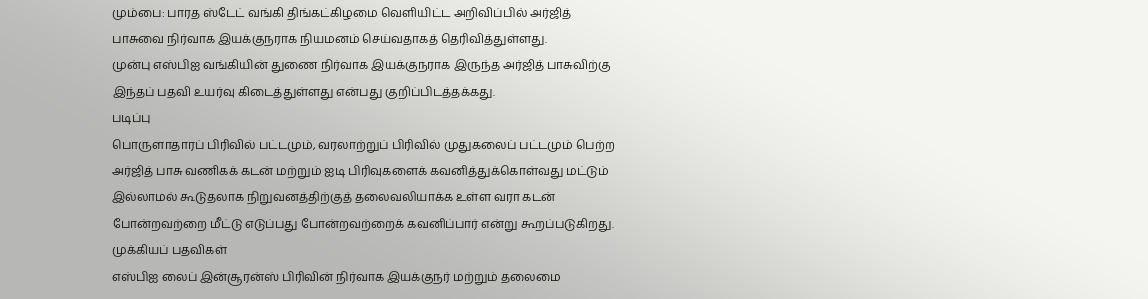மும்பை: பாரத ஸ்டேட் வங்கி திங்கட்கிழமை வெளியிட்ட அறிவிப்பில் அர்ஜித் பாசுவை நிர்வாக இயக்குநராக நியமனம் செய்வதாகத் தெரிவித்துள்ளது.
முன்பு எஸ்பிஐ வங்கியின் துணை நிர்வாக இயக்குநராக இருந்த அர்ஜித் பாசுவிற்கு இந்தப் பதவி உயர்வு கிடைத்துள்ளது என்பது குறிப்பிடத்தக்கது.
படிப்பு
பொருளாதாரப் பிரிவில் பட்டமும், வரலாற்றுப் பிரிவில் முதுகலைப் பட்டமும் பெற்ற அர்ஜித் பாசு வணிகக் கடன் மற்றும் ஐடி பிரிவுகளைக் கவனித்துக்கொள்வது மட்டும் இல்லாமல் கூடுதலாக நிறுவனத்திற்குத் தலைவலியாக்க உள்ள வரா கடன் போன்றவற்றை மீட்டு எடுப்பது போன்றவற்றைக் கவனிப்பார் என்று கூறப்படுகிறது.
முக்கியப் பதவிகள்
எஸ்பிஐ லைப் இன்சூரன்ஸ் பிரிவின் நிர்வாக இயக்குநர் மற்றும் தலைமை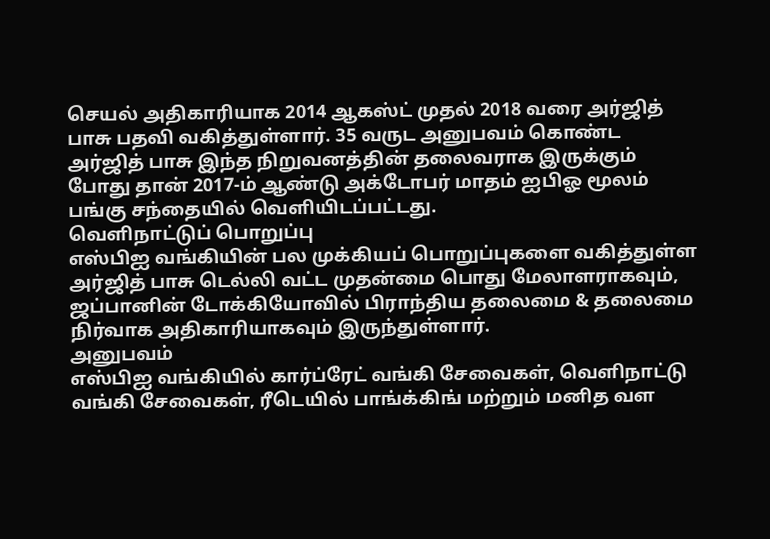செயல் அதிகாரியாக 2014 ஆகஸ்ட் முதல் 2018 வரை அர்ஜித் பாசு பதவி வகித்துள்ளார். 35 வருட அனுபவம் கொண்ட அர்ஜித் பாசு இந்த நிறுவனத்தின் தலைவராக இருக்கும் போது தான் 2017-ம் ஆண்டு அக்டோபர் மாதம் ஐபிஓ மூலம் பங்கு சந்தையில் வெளியிடப்பட்டது.
வெளிநாட்டுப் பொறுப்பு
எஸ்பிஐ வங்கியின் பல முக்கியப் பொறுப்புகளை வகித்துள்ள அர்ஜித் பாசு டெல்லி வட்ட முதன்மை பொது மேலாளராகவும், ஜப்பானின் டோக்கியோவில் பிராந்திய தலைமை & தலைமை நிர்வாக அதிகாரியாகவும் இருந்துள்ளார்.
அனுபவம்
எஸ்பிஐ வங்கியில் கார்ப்ரேட் வங்கி சேவைகள், வெளிநாட்டு வங்கி சேவைகள், ரீடெயில் பாங்க்கிங் மற்றும் மனித வள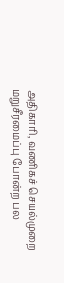அதிகாரி, வணிகச் செயல்முறை மறுசீரமைப்பு போன்ற பல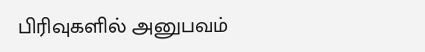பிரிவுகளில் அனுபவம்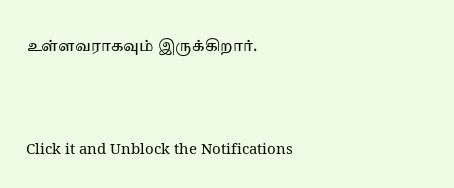உள்ளவராகவும் இருக்கிறார்.


Click it and Unblock the Notifications